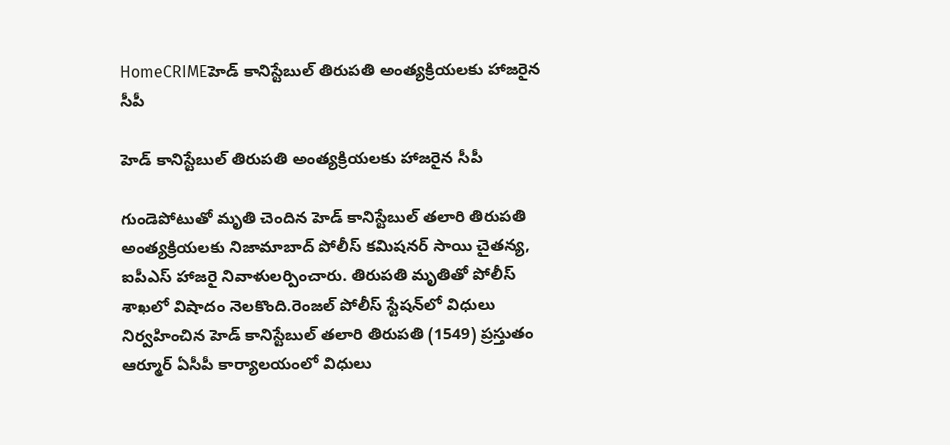HomeCRIMEహెడ్‌ కానిస్టేబుల్‌ తిరుపతి అంత్యక్రియలకు హాజరైన సీపీ

హెడ్‌ కానిస్టేబుల్‌ తిరుపతి అంత్యక్రియలకు హాజరైన సీపీ

గుండెపోటుతో మృతి చెందిన హెడ్‌ కానిస్టేబుల్‌ తలారి తిరుపతి అంత్యక్రియలకు నిజామాబాద్‌ పోలీస్‌ కమిషనర్‌ సాయి చైతన్య, ఐపీఎస్‌ హాజరై నివాళులర్పించారు. తిరుపతి మృతితో పోలీస్‌ శాఖలో విషాదం నెలకొంది.రెంజల్‌ పోలీస్‌ స్టేషన్‌లో విధులు నిర్వహించిన హెడ్‌ కానిస్టేబుల్‌ తలారి తిరుపతి (1549) ప్రస్తుతం ఆర్మూర్‌ ఏసీపీ కార్యాలయంలో విధులు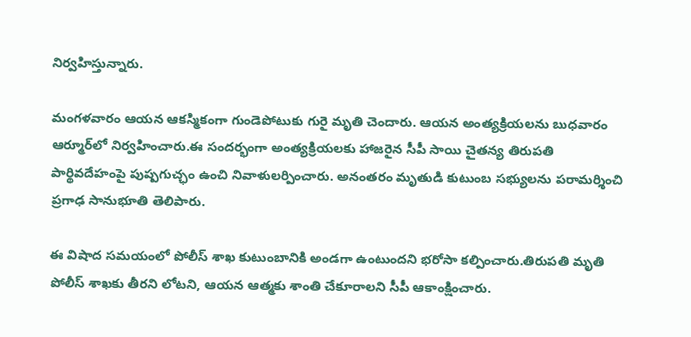నిర్వహిస్తున్నారు.

మంగళవారం ఆయన ఆకస్మికంగా గుండెపోటుకు గురై మృతి చెందారు. ఆయన అంత్యక్రియలను బుధవారం ఆర్మూర్‌లో నిర్వహించారు.ఈ సందర్భంగా అంత్యక్రియలకు హాజరైన సీపీ సాయి చైతన్య తిరుపతి పార్థివదేహంపై పుష్పగుచ్ఛం ఉంచి నివాళులర్పించారు. అనంతరం మృతుడి కుటుంబ సభ్యులను పరామర్శించి ప్రగాఢ సానుభూతి తెలిపారు.

ఈ విషాద సమయంలో పోలీస్‌ శాఖ కుటుంబానికి అండగా ఉంటుందని భరోసా కల్పించారు.తిరుపతి మృతి పోలీస్‌ శాఖకు తీరని లోటని, ఆయన ఆత్మకు శాంతి చేకూరాలని సీపీ ఆకాంక్షించారు.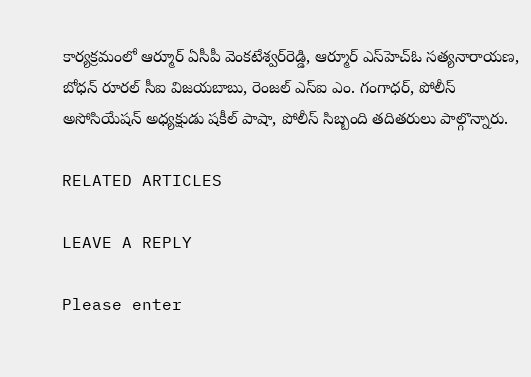కార్యక్రమంలో ఆర్మూర్‌ ఏసీపీ వెంకటేశ్వర్‌రెడ్డి, ఆర్మూర్‌ ఎస్‌హెచ్‌ఓ సత్యనారాయణ, బోధన్‌ రూరల్‌ సీఐ విజయబాబు, రెంజల్‌ ఎస్‌ఐ ఎం. గంగాధర్‌, పోలీస్‌ అసోసియేషన్‌ అధ్యక్షుడు షకీల్‌ పాషా, పోలీస్‌ సిబ్బంది తదితరులు పాల్గొన్నారు.

RELATED ARTICLES

LEAVE A REPLY

Please enter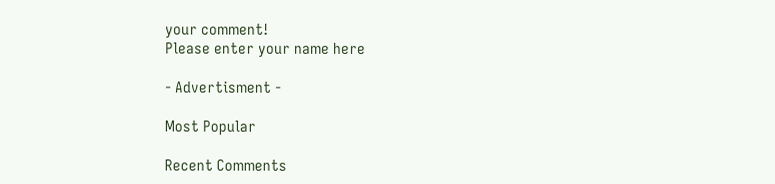your comment!
Please enter your name here

- Advertisment -

Most Popular

Recent Comments